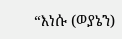“እነሱ (ወያኔን)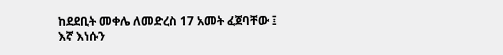ከደደቢት መቀሌ ለመድረስ 17 አመት ፈጀባቸው ፤
እኛ እነሱን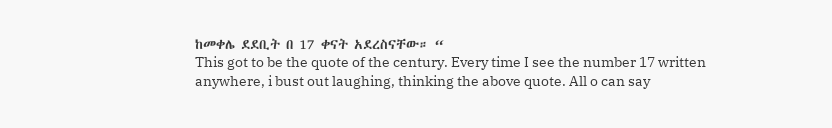ከመቀሌ ደደቢት በ 17 ቀናት አደረስናቸው። “
This got to be the quote of the century. Every time I see the number 17 written anywhere, i bust out laughing, thinking the above quote. All o can say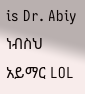is Dr. Abiy ነብስህ አይማር LOL